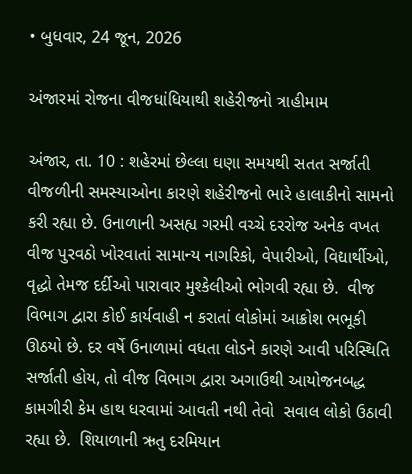• બુધવાર, 24 જૂન, 2026

અંજારમાં રોજના વીજધાંધિયાથી શહેરીજનો ત્રાહીમામ

અંજાર, તા. 10 : શહેરમાં છેલ્લા ઘણા સમયથી સતત સર્જાતી વીજળીની સમસ્યાઓના કારણે શહેરીજનો ભારે હાલાકીનો સામનો કરી રહ્યા છે. ઉનાળાની અસહ્ય ગરમી વચ્ચે દરરોજ અનેક વખત વીજ પુરવઠો ખોરવાતાં સામાન્ય નાગરિકો, વેપારીઓ, વિદ્યાર્થીઓ, વૃદ્ધો તેમજ દર્દીઓ પારાવાર મુશ્કેલીઓ ભોગવી રહ્યા છે.  વીજ વિભાગ દ્વારા કોઈ કાર્યવાહી ન કરાતાં લોકોમાં આક્રોશ ભભૂકી ઊઠયો છે. દર વર્ષે ઉનાળામાં વધતા લોડને કારણે આવી પરિસ્થિતિ સર્જાતી હોય, તો વીજ વિભાગ દ્વારા અગાઉથી આયોજનબદ્ધ કામગીરી કેમ હાથ ધરવામાં આવતી નથી તેવો  સવાલ લોકો ઉઠાવી  રહ્યા છે.  શિયાળાની ઋતુ દરમિયાન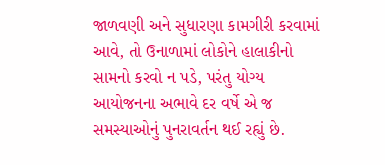જાળવણી અને સુધારણા કામગીરી કરવામાં આવે, તો ઉનાળામાં લોકોને હાલાકીનો સામનો કરવો ન પડે, પરંતુ યોગ્ય આયોજનના અભાવે દર વર્ષે એ જ સમસ્યાઓનું પુનરાવર્તન થઈ રહ્યું છે.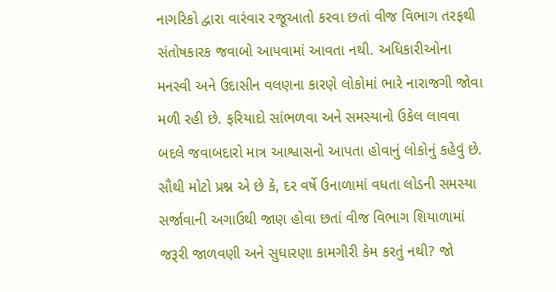નાગરિકો દ્વારા વારંવાર રજૂઆતો કરવા છતાં વીજ વિભાગ તરફથી સંતોષકારક જવાબો આપવામાં આવતા નથી. અધિકારીઓના મનસ્વી અને ઉદાસીન વલણના કારણે લોકોમાં ભારે નારાજગી જોવા મળી રહી છે. ફરિયાદો સાંભળવા અને સમસ્યાનો ઉકેલ લાવવા બદલે જવાબદારો માત્ર આશ્વાસનો આપતા હોવાનું લોકોનું કહેવું છે. સૌથી મોટો પ્રશ્ન એ છે કે, દર વર્ષે ઉનાળામાં વધતા લોડની સમસ્યા સર્જાવાની અગાઉથી જાણ હોવા છતાં વીજ વિભાગ શિયાળામાં જરૂરી જાળવણી અને સુધારણા કામગીરી કેમ કરતું નથી? જો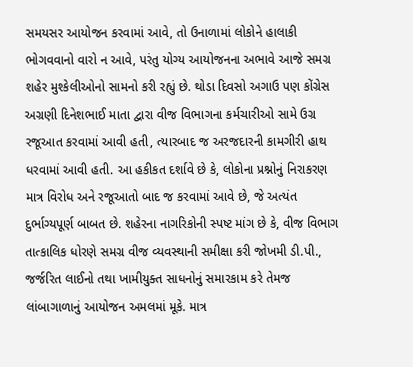સમયસર આયોજન કરવામાં આવે, તો ઉનાળામાં લોકોને હાલાકી ભોગવવાનો વારો ન આવે, પરંતુ યોગ્ય આયોજનના અભાવે આજે સમગ્ર શહેર મુશ્કેલીઓનો સામનો કરી રહ્યું છે. થોડા દિવસો અગાઉ પણ કોંગ્રેસ અગ્રણી દિનેશભાઈ માતા દ્વારા વીજ વિભાગના કર્મચારીઓ સામે ઉગ્ર રજૂઆત કરવામાં આવી હતી, ત્યારબાદ જ અરજદારની કામગીરી હાથ ધરવામાં આવી હતી. આ હકીકત દર્શાવે છે કે, લોકોના પ્રશ્નોનું નિરાકરણ માત્ર વિરોધ અને રજૂઆતો બાદ જ કરવામાં આવે છે, જે અત્યંત દુર્ભાગ્યપૂર્ણ બાબત છે. શહેરના નાગરિકોની સ્પષ્ટ માંગ છે કે, વીજ વિભાગ તાત્કાલિક ધોરણે સમગ્ર વીજ વ્યવસ્થાની સમીક્ષા કરી જોખમી ડી.પી., જર્જરિત લાઈનો તથા ખામીયુક્ત સાધનોનું સમારકામ કરે તેમજ લાંબાગાળાનું આયોજન અમલમાં મૂકે. માત્ર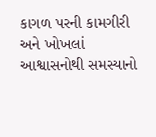કાગળ પરની કામગીરી અને ખોખલાં આશ્વાસનોથી સમસ્યાનો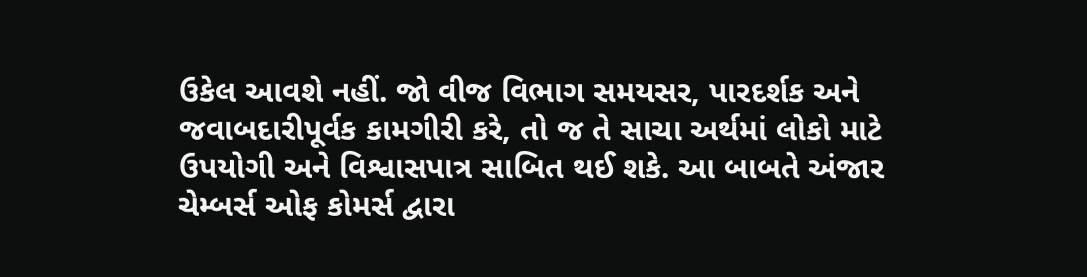ઉકેલ આવશે નહીં. જો વીજ વિભાગ સમયસર, પારદર્શક અને જવાબદારીપૂર્વક કામગીરી કરે, તો જ તે સાચા અર્થમાં લોકો માટે ઉપયોગી અને વિશ્વાસપાત્ર સાબિત થઈ શકે. આ બાબતે અંજાર ચેમ્બર્સ ઓફ કોમર્સ દ્વારા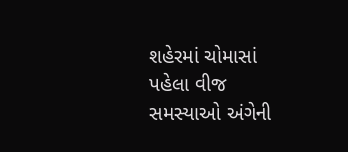શહેરમાં ચોમાસાં પહેલા વીજ સમસ્યાઓ અંગેની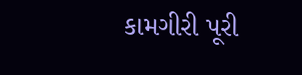કામગીરી પૂરી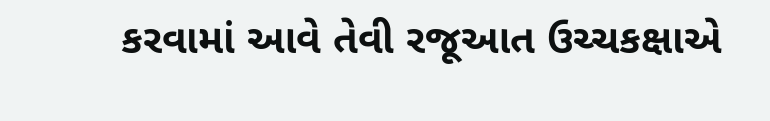કરવામાં આવે તેવી રજૂઆત ઉચ્ચકક્ષાએ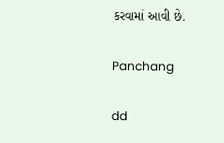કરવામાં આવી છે.

Panchang

dd